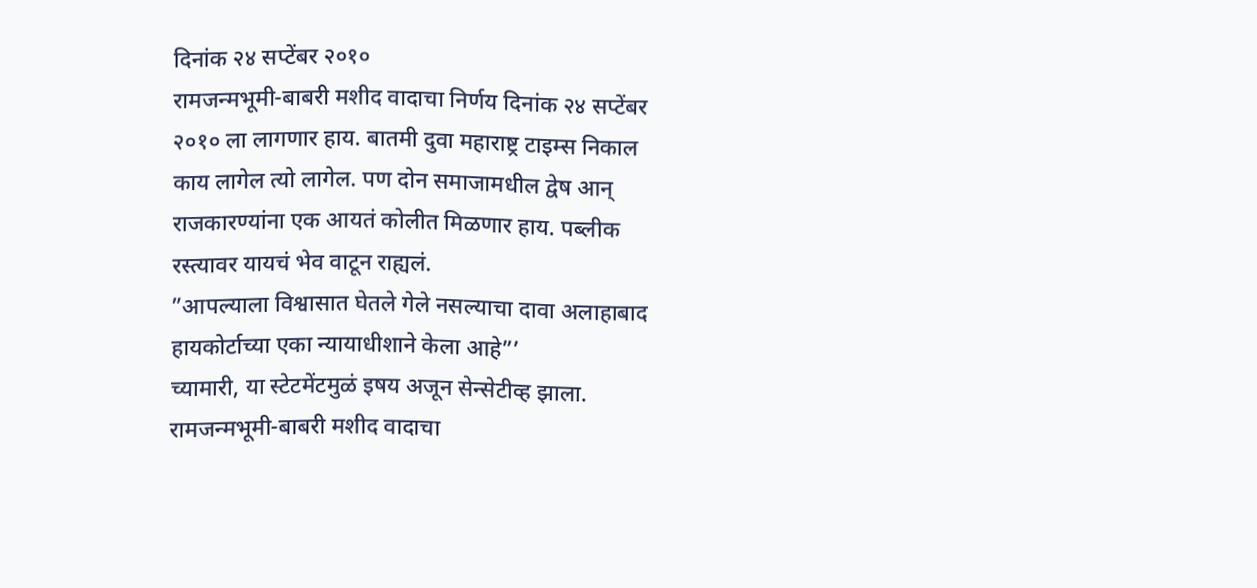दिनांक २४ सप्टेंबर २०१०
रामजन्मभूमी-बाबरी मशीद वादाचा निर्णय दिनांक २४ सप्टेंबर २०१० ला लागणार हाय. बातमी दुवा महाराष्ट्र टाइम्स निकाल काय लागेल त्यो लागेल. पण दोन समाजामधील द्वेष आन् राजकारण्यांना एक आयतं कोलीत मिळणार हाय. पब्लीक रस्त्यावर यायचं भेव वाटून राह्यलं.
”आपल्याला विश्वासात घेतले गेले नसल्याचा दावा अलाहाबाद हायकोर्टाच्या एका न्यायाधीशाने केला आहे”’
च्यामारी, या स्टेटमेंटमुळं इषय अजून सेन्सेटीव्ह झाला. रामजन्मभूमी-बाबरी मशीद वादाचा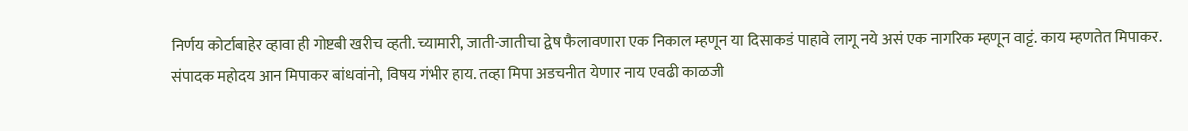निर्णय कोर्टाबाहेर व्हावा ही गोष्टबी खरीच व्हती. च्यामारी, जाती-जातीचा द्वेष फैलावणारा एक निकाल म्हणून या दिसाकडं पाहावे लागू नये असं एक नागरिक म्हणून वाट्टं. काय म्हणतेत मिपाकर.
संपादक महोदय आन मिपाकर बांधवांनो, विषय गंभीर हाय. तव्हा मिपा अडचनीत येणार नाय एवढी काळजी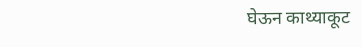घेऊन काथ्याकूट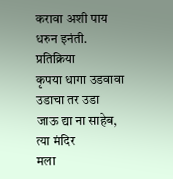करावा अशी पाय धरुन इनंती.
प्रतिक्रिया
कृपया धागा उडवावा
उडाचा तर उडा
जाऊ द्या ना साहेब, त्या मंदिर
मला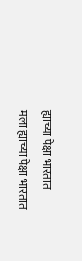ह्याच्या पेक्षा भारतात
मला ह्याच्या पेक्षा भारतात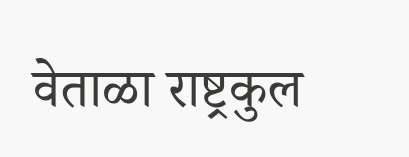वेताळा राष्ट्रकुल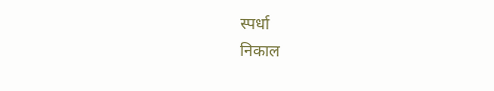स्पर्धा
निकाल